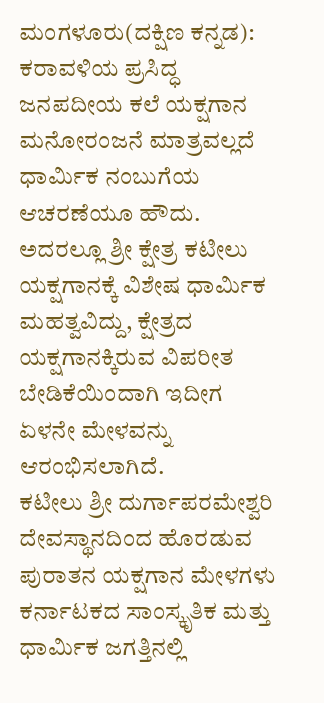ಮಂಗಳೂರು(ದಕ್ಷಿಣ ಕನ್ನಡ): ಕರಾವಳಿಯ ಪ್ರಸಿದ್ಧ ಜನಪದೀಯ ಕಲೆ ಯಕ್ಷಗಾನ ಮನೋರಂಜನೆ ಮಾತ್ರವಲ್ಲದೆ ಧಾರ್ಮಿಕ ನಂಬುಗೆಯ ಆಚರಣೆಯೂ ಹೌದು. ಅದರಲ್ಲೂ ಶ್ರೀ ಕ್ಷೇತ್ರ ಕಟೀಲು ಯಕ್ಷಗಾನಕ್ಕೆ ವಿಶೇಷ ಧಾರ್ಮಿಕ ಮಹತ್ವವಿದ್ದು, ಕ್ಷೇತ್ರದ ಯಕ್ಷಗಾನಕ್ಕಿರುವ ವಿಪರೀತ ಬೇಡಿಕೆಯಿಂದಾಗಿ ಇದೀಗ ಏಳನೇ ಮೇಳವನ್ನು ಆರಂಭಿಸಲಾಗಿದೆ.
ಕಟೀಲು ಶ್ರೀ ದುರ್ಗಾಪರಮೇಶ್ವರಿ ದೇವಸ್ಥಾನದಿಂದ ಹೊರಡುವ ಪುರಾತನ ಯಕ್ಷಗಾನ ಮೇಳಗಳು ಕರ್ನಾಟಕದ ಸಾಂಸ್ಕೃತಿಕ ಮತ್ತು ಧಾರ್ಮಿಕ ಜಗತ್ತಿನಲ್ಲಿ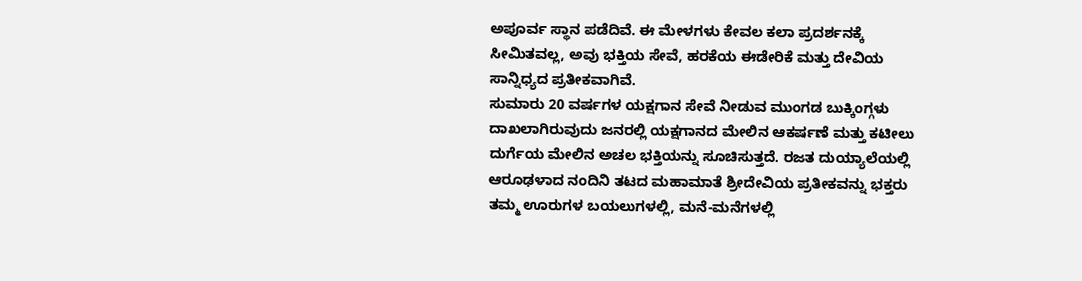ಅಪೂರ್ವ ಸ್ಥಾನ ಪಡೆದಿವೆ. ಈ ಮೇಳಗಳು ಕೇವಲ ಕಲಾ ಪ್ರದರ್ಶನಕ್ಕೆ ಸೀಮಿತವಲ್ಲ, ಅವು ಭಕ್ತಿಯ ಸೇವೆ, ಹರಕೆಯ ಈಡೇರಿಕೆ ಮತ್ತು ದೇವಿಯ ಸಾನ್ನಿಧ್ಯದ ಪ್ರತೀಕವಾಗಿವೆ.
ಸುಮಾರು 20 ವರ್ಷಗಳ ಯಕ್ಷಗಾನ ಸೇವೆ ನೀಡುವ ಮುಂಗಡ ಬುಕ್ಕಿಂಗ್ಗಳು ದಾಖಲಾಗಿರುವುದು ಜನರಲ್ಲಿ ಯಕ್ಷಗಾನದ ಮೇಲಿನ ಆಕರ್ಷಣೆ ಮತ್ತು ಕಟೀಲು ದುರ್ಗೆಯ ಮೇಲಿನ ಅಚಲ ಭಕ್ತಿಯನ್ನು ಸೂಚಿಸುತ್ತದೆ. ರಜತ ದುಯ್ಯಾಲೆಯಲ್ಲಿ ಆರೂಢಳಾದ ನಂದಿನಿ ತಟದ ಮಹಾಮಾತೆ ಶ್ರೀದೇವಿಯ ಪ್ರತೀಕವನ್ನು ಭಕ್ತರು ತಮ್ಮ ಊರುಗಳ ಬಯಲುಗಳಲ್ಲಿ, ಮನೆ-ಮನೆಗಳಲ್ಲಿ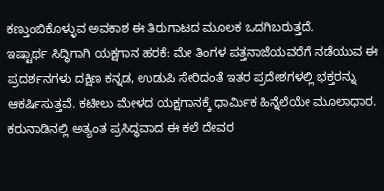ಕಣ್ತುಂಬಿಕೊಳ್ಳುವ ಅವಕಾಶ ಈ ತಿರುಗಾಟದ ಮೂಲಕ ಒದಗಿಬರುತ್ತದೆ.
ಇಷ್ಟಾರ್ಥ ಸಿದ್ಧಿಗಾಗಿ ಯಕ್ಷಗಾನ ಹರಕೆ: ಮೇ ತಿಂಗಳ ಪತ್ತನಾಜೆಯವರೆಗೆ ನಡೆಯುವ ಈ ಪ್ರದರ್ಶನಗಳು ದಕ್ಷಿಣ ಕನ್ನಡ, ಉಡುಪಿ ಸೇರಿದಂತೆ ಇತರ ಪ್ರದೇಶಗಳಲ್ಲಿ ಭಕ್ತರನ್ನು ಆಕರ್ಷಿಸುತ್ತವೆ. ಕಟೀಲು ಮೇಳದ ಯಕ್ಷಗಾನಕ್ಕೆ ಧಾರ್ಮಿಕ ಹಿನ್ನೆಲೆಯೇ ಮೂಲಾಧಾರ. ಕರುನಾಡಿನಲ್ಲಿ ಅತ್ಯಂತ ಪ್ರಸಿದ್ಧವಾದ ಈ ಕಲೆ ದೇವರ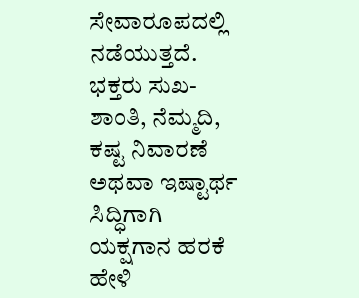ಸೇವಾರೂಪದಲ್ಲಿ ನಡೆಯುತ್ತದೆ. ಭಕ್ತರು ಸುಖ-ಶಾಂತಿ, ನೆಮ್ಮದಿ, ಕಷ್ಟ ನಿವಾರಣೆ ಅಥವಾ ಇಷ್ಟಾರ್ಥ ಸಿದ್ಧಿಗಾಗಿ ಯಕ್ಷಗಾನ ಹರಕೆ ಹೇಳಿ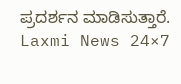ಪ್ರದರ್ಶನ ಮಾಡಿಸುತ್ತಾರೆ.
Laxmi News 24×7